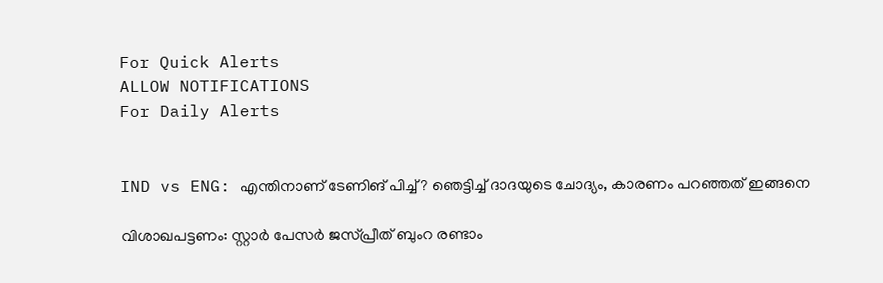For Quick Alerts
ALLOW NOTIFICATIONS
For Daily Alerts


IND vs ENG: എന്തിനാണ് ടേണിങ് പിച്ച്? ഞെട്ടിച്ച് ദാദയുടെ ചോദ്യം, കാരണം പറഞ്ഞത് ഇങ്ങനെ

വിശാഖപട്ടണം: സ്റ്റാര്‍ പേസര്‍ ജസ്പ്രീത് ബുംറ രണ്ടാം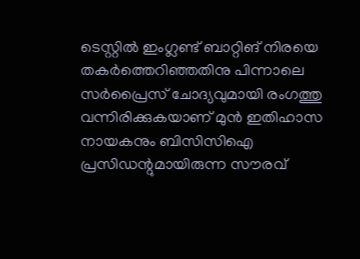ടെസ്റ്റില്‍ ഇംഗ്ലണ്ട് ബാറ്റിങ് നിരയെ തകര്‍ത്തെറിഞ്ഞതിനു പിന്നാലെ സര്‍പ്രൈസ് ചോദ്യവുമായി രംഗത്തു വന്നിരിക്കുകയാണ് മുന്‍ ഇതിഹാസ നായകനും ബിസിസിഐ പ്രസിഡന്റുമായിരുന്ന സൗരവ്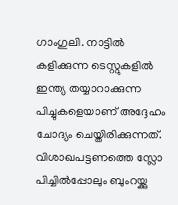ഗാംഗുലി. നാട്ടില്‍ കളിക്കുന്ന ടെസ്റ്റുകളില്‍ ഇന്ത്യ തയ്യാറാക്കുന്ന പിച്ചുകളെയാണ് അദ്ദേഹം ചോദ്യം ചെയ്തിരിക്കുന്നത്. വിശാഖപട്ടണത്തെ സ്ലോ പിച്ചില്‍പ്പോലും ബുംറയ്ക്കു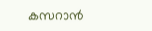കസറാന്‍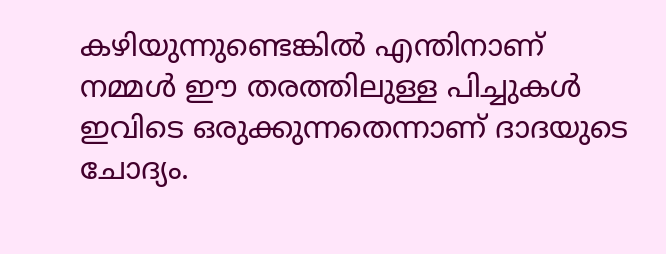കഴിയുന്നുണ്ടെങ്കില്‍ എന്തിനാണ് നമ്മള്‍ ഈ തരത്തിലുള്ള പിച്ചുകള്‍ ഇവിടെ ഒരുക്കുന്നതെന്നാണ് ദാദയുടെ ചോദ്യം.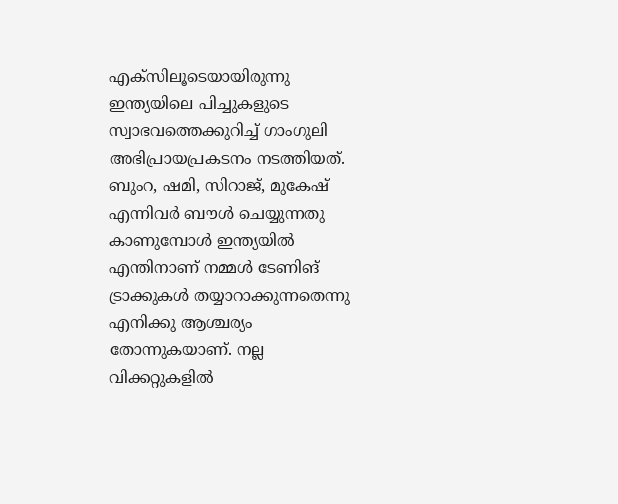എക്‌സിലൂടെയായിരുന്നു ഇന്ത്യയിലെ പിച്ചുകളുടെ സ്വാഭവത്തെക്കുറിച്ച് ഗാംഗുലി അഭിപ്രായപ്രകടനം നടത്തിയത്. ബുംറ, ഷമി, സിറാജ്, മുകേഷ് എന്നിവര്‍ ബൗള്‍ ചെയ്യുന്നതു കാണുമ്പോള്‍ ഇന്ത്യയില്‍ എന്തിനാണ് നമ്മള്‍ ടേണിങ് ട്രാക്കുകള്‍ തയ്യാറാക്കുന്നതെന്നു എനിക്കു ആശ്ചര്യം തോന്നുകയാണ്. നല്ല വിക്കറ്റുകളില്‍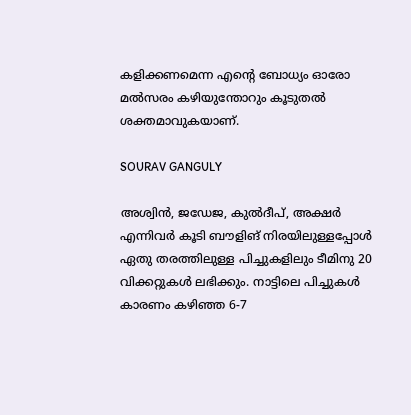കളിക്കണമെന്ന എന്റെ ബോധ്യം ഓരോ മല്‍സരം കഴിയുന്തോറും കൂടുതല്‍ ശക്തമാവുകയാണ്.

SOURAV GANGULY

അശ്വിന്‍, ജഡേജ, കുല്‍ദീപ്, അക്ഷര്‍ എന്നിവര്‍ കൂടി ബൗളിങ് നിരയിലുള്ളപ്പോള്‍ ഏതു തരത്തിലുള്ള പിച്ചുകളിലും ടീമിനു 20 വിക്കറ്റുകള്‍ ലഭിക്കും. നാട്ടിലെ പിച്ചുകള്‍ കാരണം കഴിഞ്ഞ 6-7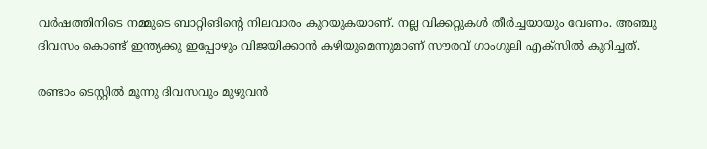വര്‍ഷത്തിനിടെ നമ്മുടെ ബാറ്റിങിന്റെ നിലവാരം കുറയുകയാണ്. നല്ല വിക്കറ്റുകള്‍ തീര്‍ച്ചയായും വേണം. അഞ്ചു ദിവസം കൊണ്ട് ഇന്ത്യക്കു ഇപ്പോഴും വിജയിക്കാന്‍ കഴിയുമെന്നുമാണ് സൗരവ് ഗാംഗുലി എക്‌സില്‍ കുറിച്ചത്.

രണ്ടാം ടെസ്റ്റില്‍ മൂന്നു ദിവസവും മുഴുവന്‍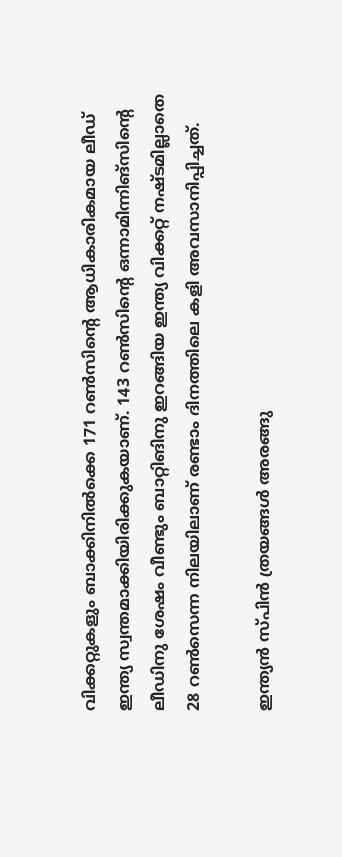വിക്കറ്റുകളും ബാക്കിനില്‍ക്കെ 171 റണ്‍സിന്റെ ആധികാരികമായ ലീഡ് ഇന്ത്യ സ്വന്തമാക്കിയിരിക്കുകയാണ്. 143 റണ്‍സിന്റെ ഒന്നാമിന്നിങ്‌സിന്റെ ലീഡിനു ശേഷം വീണ്ടും ബാറ്റിങിനു ഇറങ്ങിയ ഇന്ത്യ വിക്കറ്റ് നഷ്ടമില്ലാതെ 28 റണ്‍സെന്ന നിലയിലാണ് രണ്ടാം ദിനത്തിലെ കളി അവസാനിപ്പിച്ചത്.

ഇന്ത്യന്‍ സ്പിന്‍ ത്രയങ്ങള്‍ അരങ്ങു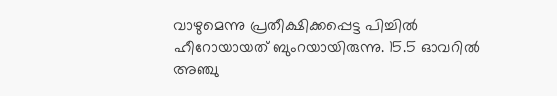വാഴുമെന്നു പ്രതീക്ഷിക്കപ്പെട്ട പിച്ചില്‍ ഹീറോയായത് ബുംറയായിരുന്നു. 15.5 ഓവറില്‍ അഞ്ചു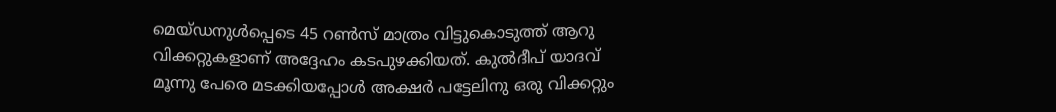മെയ്ഡനുള്‍പ്പെടെ 45 റണ്‍സ് മാത്രം വിട്ടുകൊടുത്ത് ആറു വിക്കറ്റുകളാണ് അദ്ദേഹം കടപുഴക്കിയത്. കുല്‍ദീപ് യാദവ് മൂന്നു പേരെ മടക്കിയപ്പോള്‍ അക്ഷര്‍ പട്ടേലിനു ഒരു വിക്കറ്റും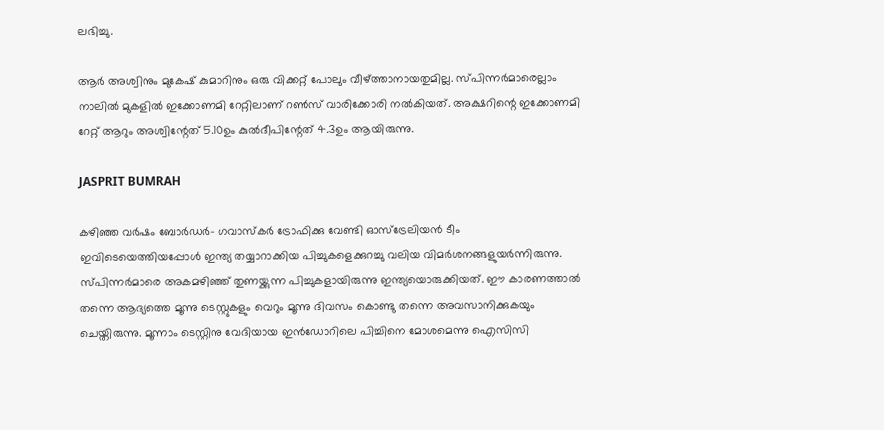ലഭിച്ചു.

ആര്‍ അശ്വിനും മുകേഷ് കുമാറിനും ഒരു വിക്കറ്റ് പോലും വീഴ്ത്താനായതുമില്ല. സ്പിന്നര്‍മാരെല്ലാം നാലില്‍ മുകളില്‍ ഇക്കോണമി റേറ്റിലാണ് റണ്‍സ് വാരിക്കോരി നല്‍കിയത്. അക്ഷറിന്റെ ഇക്കോണമി റേറ്റ് ആറും അശ്വിന്റേത് 5.10ഉം കുല്‍ദീപിന്റേത് 4.3ഉം ആയിരുന്നു.

JASPRIT BUMRAH

കഴിഞ്ഞ വര്‍ഷം ബോര്‍ഡര്‍- ഗവാസ്‌കര്‍ ട്രോഫിക്കു വേണ്ടി ഓസ്‌ട്രേലിയന്‍ ടീം ഇവിടെയെത്തിയപ്പോള്‍ ഇന്ത്യ തയ്യാറാക്കിയ പിച്ചുകളെക്കുറച്ചു വലിയ വിമര്‍ശനങ്ങളുയര്‍ന്നിരുന്നു. സ്പിന്നര്‍മാരെ അകമഴിഞ്ഞ് തുണയ്ക്കുന്ന പിച്ചുകളായിരുന്നു ഇന്ത്യയൊരുക്കിയത്. ഈ കാരണത്താല്‍ തന്നെ ആദ്യത്തെ മൂന്നു ടെസ്റ്റുകളും വെറും മൂന്നു ദിവസം കൊണ്ടു തന്നെ അവസാനിക്കുകയും ചെയ്തിരുന്നു. മൂന്നാം ടെസ്റ്റിനു വേദിയായ ഇന്‍ഡോറിലെ പിച്ചിനെ മോശമെന്നു ഐസിസി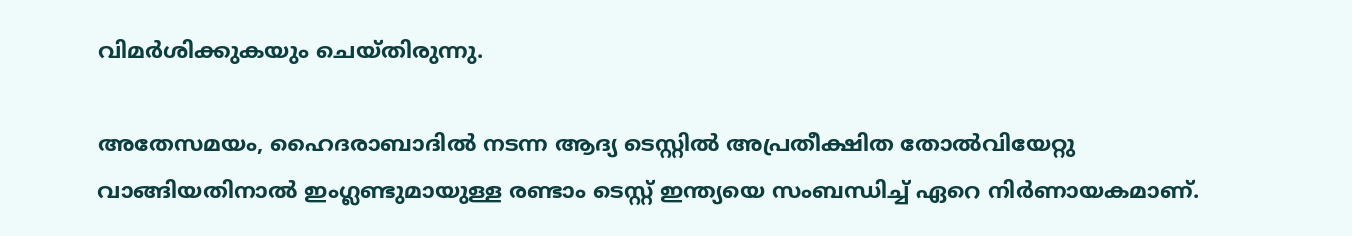വിമര്‍ശിക്കുകയും ചെയ്തിരുന്നു.

അതേസമയം, ഹൈദരാബാദില്‍ നടന്ന ആദ്യ ടെസ്റ്റില്‍ അപ്രതീക്ഷിത തോല്‍വിയേറ്റു വാങ്ങിയതിനാല്‍ ഇംഗ്ലണ്ടുമായുള്ള രണ്ടാം ടെസ്റ്റ് ഇന്ത്യയെ സംബന്ധിച്ച് ഏറെ നിര്‍ണായകമാണ്.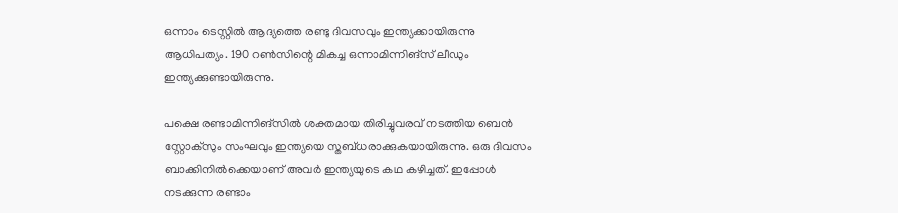ഒന്നാം ടെസ്റ്റില്‍ ആദ്യത്തെ രണ്ടു ദിവസവും ഇന്ത്യക്കായിരുന്നു ആധിപത്യം. 190 റണ്‍സിന്റെ മികച്ച ഒന്നാമിന്നിങ്‌സ് ലീഡും ഇന്ത്യക്കുണ്ടായിരുന്നു.

പക്ഷെ രണ്ടാമിന്നിങ്‌സില്‍ ശക്തമായ തിരിച്ചുവരവ് നടത്തിയ ബെന്‍ സ്റ്റോക്‌സും സംഘവും ഇന്ത്യയെ സ്തബ്ധരാക്കുകയായിരുന്നു. ഒരു ദിവസം ബാക്കിനില്‍ക്കെയാണ് അവര്‍ ഇന്ത്യയുടെ കഥ കഴിച്ചത്. ഇപ്പോള്‍ നടക്കുന്ന രണ്ടാം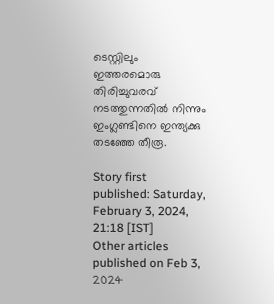ടെസ്റ്റിലും ഇത്തരമൊരു തിരിച്ചുവരവ് നടത്തുന്നതില്‍ നിന്നും ഇംഗ്ലണ്ടിനെ ഇന്ത്യക്കു തടഞ്ഞേ തീരൂ.

Story first published: Saturday, February 3, 2024, 21:18 [IST]
Other articles published on Feb 3, 2024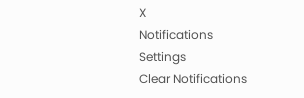X
Notifications
Settings
Clear Notifications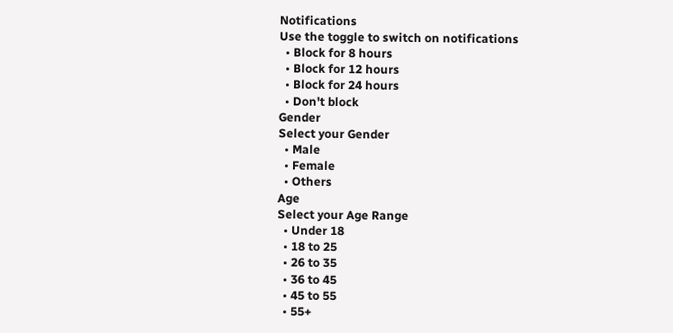Notifications
Use the toggle to switch on notifications
  • Block for 8 hours
  • Block for 12 hours
  • Block for 24 hours
  • Don't block
Gender
Select your Gender
  • Male
  • Female
  • Others
Age
Select your Age Range
  • Under 18
  • 18 to 25
  • 26 to 35
  • 36 to 45
  • 45 to 55
  • 55+